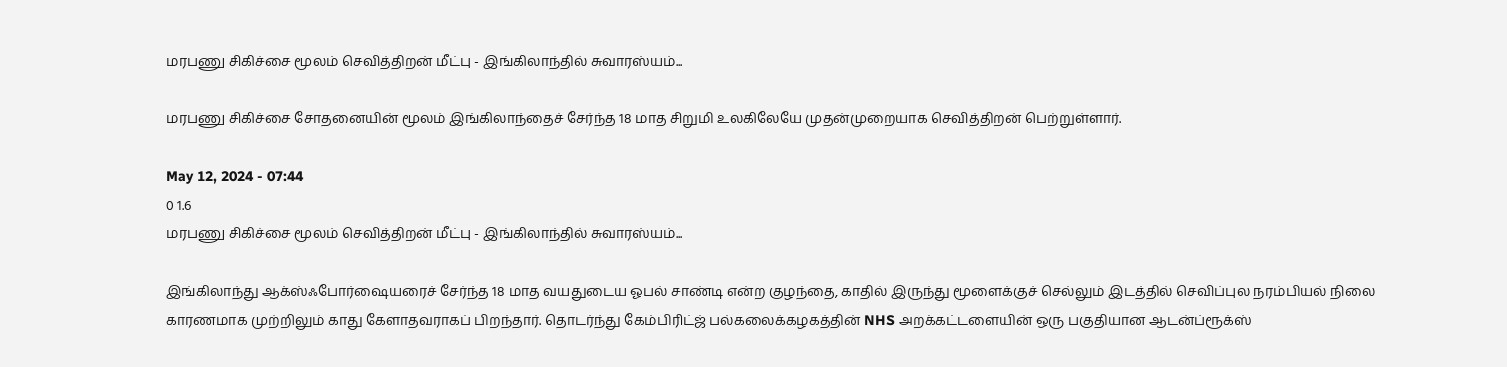மரபணு சிகிச்சை மூலம் செவித்திறன் மீட்பு - இங்கிலாந்தில் சுவாரஸ்யம்...

மரபணு சிகிச்சை சோதனையின் மூலம் இங்கிலாந்தைச் சேர்ந்த 18 மாத சிறுமி உலகிலேயே முதன்முறையாக செவித்திறன் பெற்றுள்ளார்.

May 12, 2024 - 07:44
0 1.6
மரபணு சிகிச்சை மூலம் செவித்திறன் மீட்பு - இங்கிலாந்தில் சுவாரஸ்யம்...

இங்கிலாந்து ஆக்ஸ்ஃபோர்ஷையரைச் சேர்ந்த 18 மாத வயதுடைய ஓபல் சாண்டி என்ற குழந்தை, காதில் இருந்து மூளைக்குச் செல்லும் இடத்தில் செவிப்புல நரம்பியல் நிலை காரணமாக முற்றிலும் காது கேளாதவராகப் பிறந்தார். தொடர்ந்து கேம்பிரிட்ஜ் பல்கலைக்கழகத்தின் NHS அறக்கட்டளையின் ஒரு பகுதியான ஆடன்ப்ரூக்ஸ்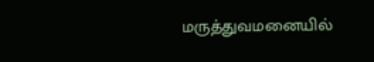மருத்துவமனையில்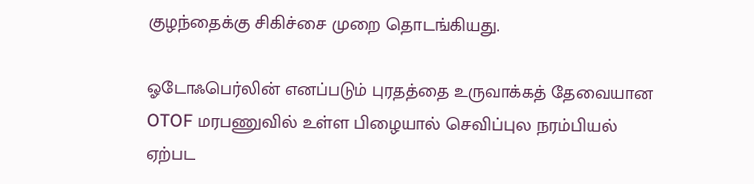குழந்தைக்கு சிகிச்சை முறை தொடங்கியது.

ஓடோஃபெர்லின் எனப்படும் புரதத்தை உருவாக்கத் தேவையான OTOF மரபணுவில் உள்ள பிழையால் செவிப்புல நரம்பியல் ஏற்பட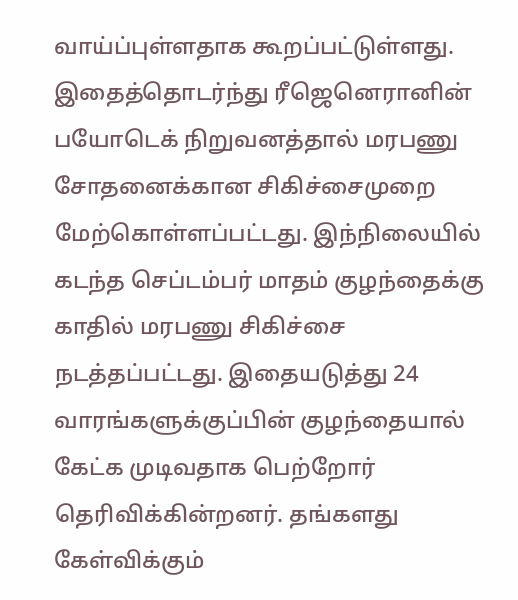வாய்ப்புள்ளதாக கூறப்பட்டுள்ளது. இதைத்தொடர்ந்து ரீஜெனெரானின் பயோடெக் நிறுவனத்தால் மரபணு சோதனைக்கான சிகிச்சைமுறை மேற்கொள்ளப்பட்டது. இந்நிலையில் கடந்த செப்டம்பர் மாதம் குழந்தைக்கு காதில் மரபணு சிகிச்சை நடத்தப்பட்டது. இதையடுத்து 24 வாரங்களுக்குப்பின் குழந்தையால் கேட்க முடிவதாக பெற்றோர் தெரிவிக்கின்றனர். தங்களது கேள்விக்கும்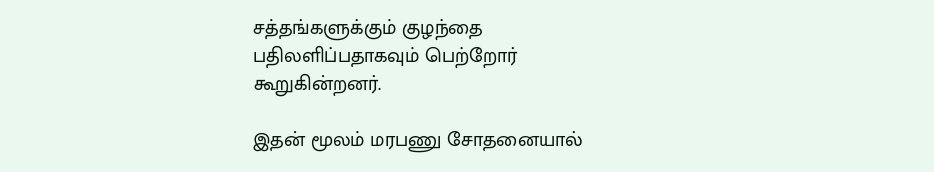சத்தங்களுக்கும் குழந்தை பதிலளிப்பதாகவும் பெற்றோர் கூறுகின்றனர்.

இதன் மூலம் மரபணு சோதனையால்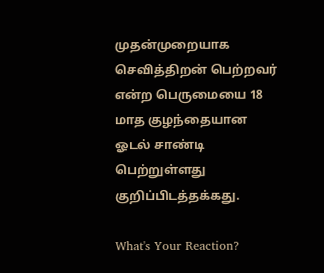முதன்முறையாக செவித்திறன் பெற்றவர் என்ற பெருமையை 18 மாத குழந்தையான ஓடல் சாண்டி பெற்றுள்ளது குறிப்பிடத்தக்கது.

What's Your Reaction?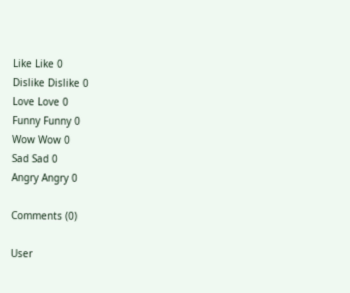Like Like 0
Dislike Dislike 0
Love Love 0
Funny Funny 0
Wow Wow 0
Sad Sad 0
Angry Angry 0

Comments (0)

User